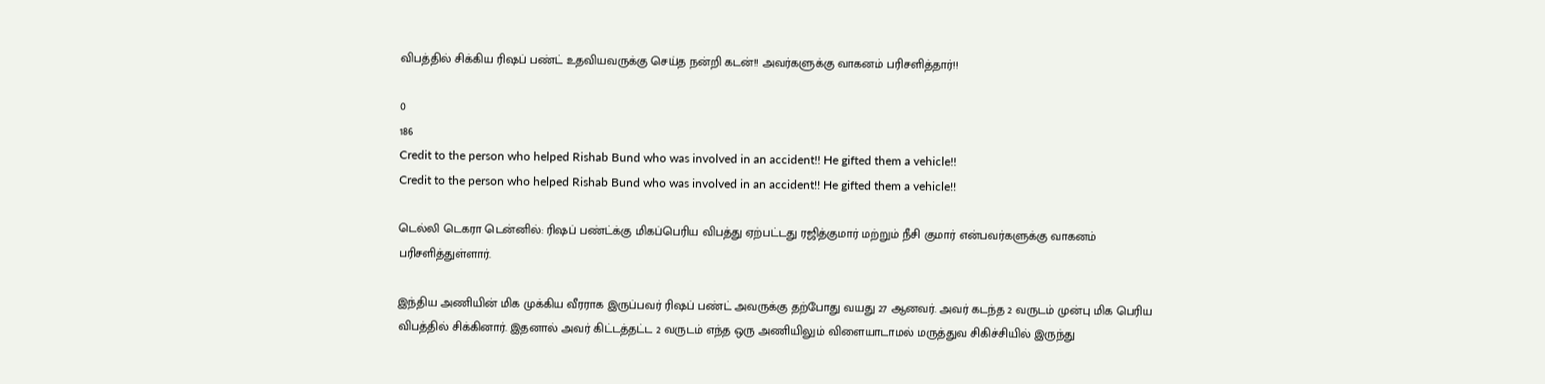விபத்தில் சிக்கிய ரிஷப் பண்ட் உதவியவருக்கு செய்த நன்றி கடன்!! அவர்களுக்கு வாகனம் பரிசளித்தார்!!

0
186
Credit to the person who helped Rishab Bund who was involved in an accident!! He gifted them a vehicle!!
Credit to the person who helped Rishab Bund who was involved in an accident!! He gifted them a vehicle!!

டெல்லி டெகரா டென்னில்: ரிஷப் பண்ட்க்கு மிகப்பெரிய விபத்து ஏற்பட்டது ரஜித்குமார் மற்றும் நீசி குமார் என்பவர்களுக்கு வாகனம் பரிசளித்துள்ளார்.

இந்திய அணியின் மிக முக்கிய வீரராக இருப்பவர் ரிஷப் பண்ட் அவருக்கு தற்போது வயது 27 ஆனவர். அவர் கடந்த 2 வருடம் முன்பு மிக பெரிய விபத்தில் சிக்கினார். இதனால் அவர் கிட்டத்தட்ட 2 வருடம் எந்த ஒரு அணியிலும் விளையாடாமல் மருத்துவ சிகிச்சியில் இருந்து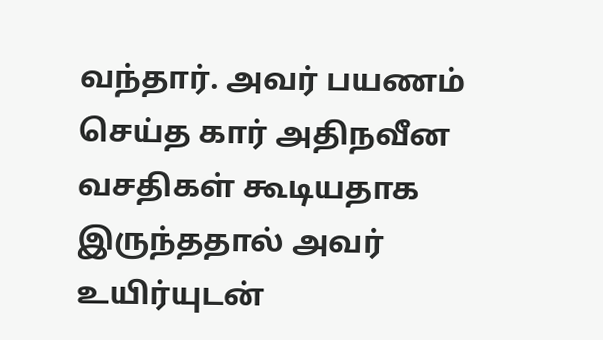வந்தார். அவர் பயணம் செய்த கார் அதிநவீன வசதிகள் கூடியதாக இருந்ததால் அவர் உயிர்யுடன்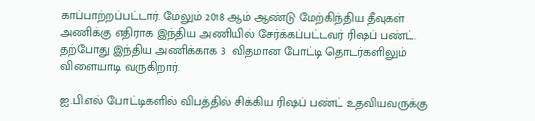காப்பாற்றப்பட்டார். மேலும் 2018 ஆம் ஆண்டு மேற்கிந்திய தீவுகள் அணிக்கு எதிராக இந்திய அணியில் சேர்க்கப்பட்டவர் ரிஷப் பண்ட். தற்போது இந்திய அணிக்காக 3  விதமான போட்டி தொடர்களிலும் விளையாடி வருகிறார்.

ஐ.பி.எல் போட்டிகளில் விபத்தில் சிக்கிய ரிஷப் பண்ட் உதவியவருக்கு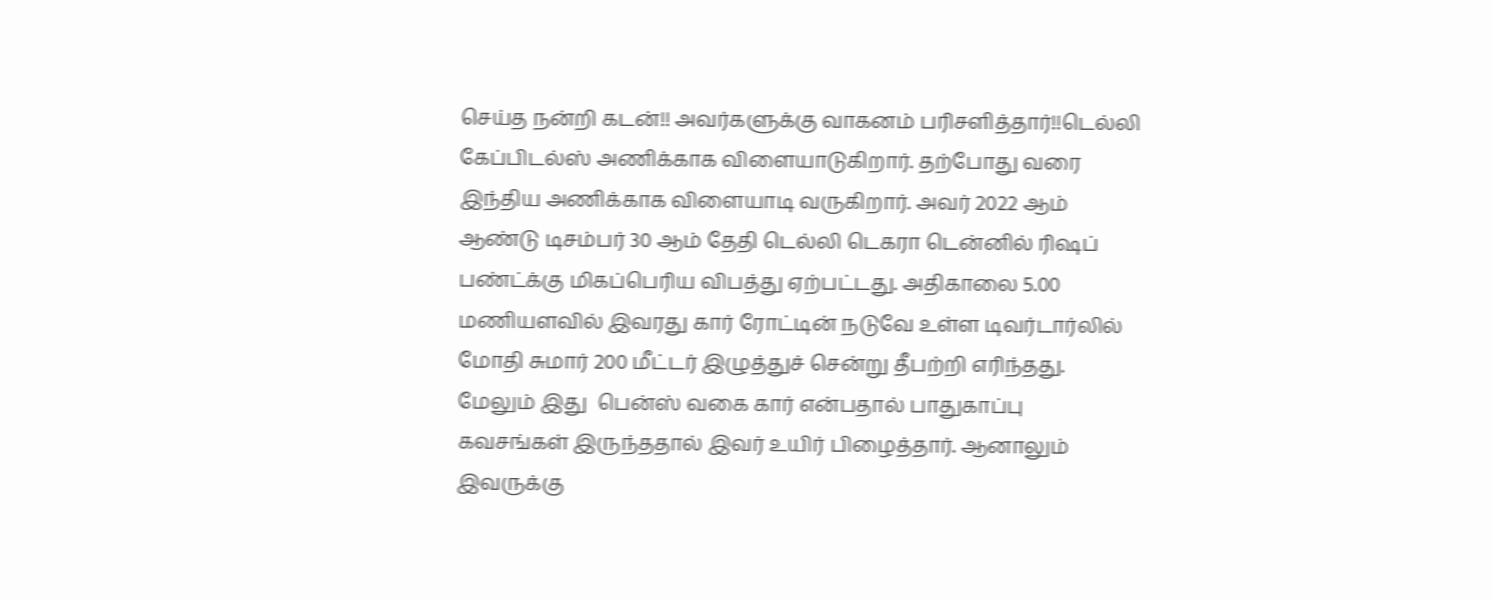செய்த நன்றி கடன்!! அவர்களுக்கு வாகனம் பரிசளித்தார்!!டெல்லி கேப்பிடல்ஸ் அணிக்காக விளையாடுகிறார். தற்போது வரை இந்திய அணிக்காக விளையாடி வருகிறார். அவர் 2022 ஆம் ஆண்டு டிசம்பர் 30 ஆம் தேதி டெல்லி டெகரா டென்னில் ரிஷப் பண்ட்க்கு மிகப்பெரிய விபத்து ஏற்பட்டது. அதிகாலை 5.00  மணியளவில் இவரது கார் ரோட்டின் நடுவே உள்ள டிவர்டார்லில் மோதி சுமார் 200 மீட்டர் இழுத்துச் சென்று தீபற்றி எரிந்தது. மேலும் இது  பென்ஸ் வகை கார் என்பதால் பாதுகாப்பு  கவசங்கள் இருந்ததால் இவர் உயிர் பிழைத்தார். ஆனாலும்  இவருக்கு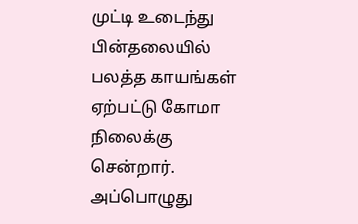முட்டி உடைந்து பின்தலையில் பலத்த காயங்கள் ஏற்பட்டு கோமா நிலைக்கு சென்றார். அப்பொழுது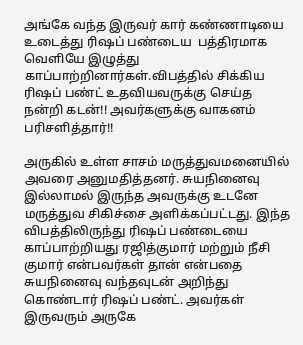அங்கே வந்த இருவர் கார் கண்ணாடியை உடைத்து ரிஷப் பண்டைய  பத்திரமாக வெளியே இழுத்து காப்பாற்றினார்கள்.விபத்தில் சிக்கிய ரிஷப் பண்ட் உதவியவருக்கு செய்த நன்றி கடன்!! அவர்களுக்கு வாகனம் பரிசளித்தார்!!

அருகில் உள்ள சாசம் மருத்துவமனையில்  அவரை அனுமதித்தனர். சுயநினைவு இல்லாமல் இருந்த அவருக்கு உடனே மருத்துவ சிகிச்சை அளிக்கப்பட்டது. இந்த விபத்திலிருந்து ரிஷப் பண்டையை  காப்பாற்றியது ரஜித்குமார் மற்றும் நீசி குமார் என்பவர்கள் தான் என்பதை சுயநினைவு வந்தவுடன் அறிந்து கொண்டார் ரிஷப் பண்ட். அவர்கள் இருவரும் அருகே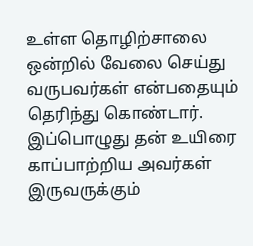உள்ள தொழிற்சாலை ஒன்றில் வேலை செய்து வருபவர்கள் என்பதையும் தெரிந்து கொண்டார். இப்பொழுது தன் உயிரை காப்பாற்றிய அவர்கள் இருவருக்கும்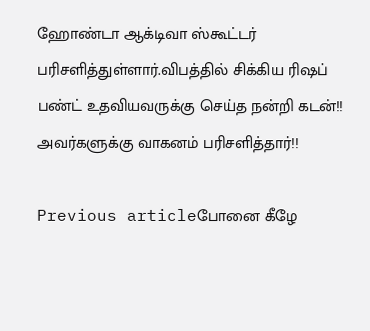ஹோண்டா ஆக்டிவா ஸ்கூட்டர் பரிசளித்துள்ளார்.விபத்தில் சிக்கிய ரிஷப் பண்ட் உதவியவருக்கு செய்த நன்றி கடன்!! அவர்களுக்கு வாகனம் பரிசளித்தார்!!

Previous articleபோனை கீழே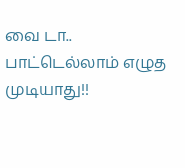வை டா.. பாட்டெல்லாம் எழுத முடியாது!!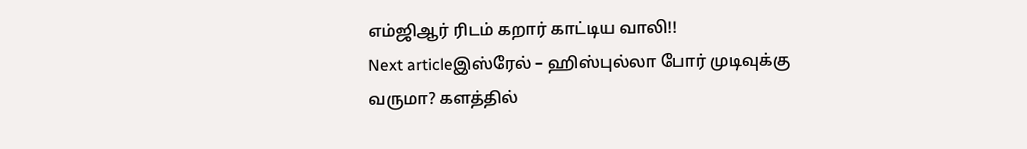எம்ஜிஆர் ரிடம் கறார் காட்டிய வாலி!!
Next articleஇஸ்ரேல் – ஹிஸ்புல்லா போர் முடிவுக்கு வருமா? களத்தில்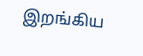இறங்கிய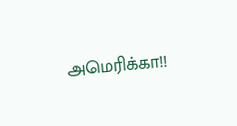அமெரிக்கா!!